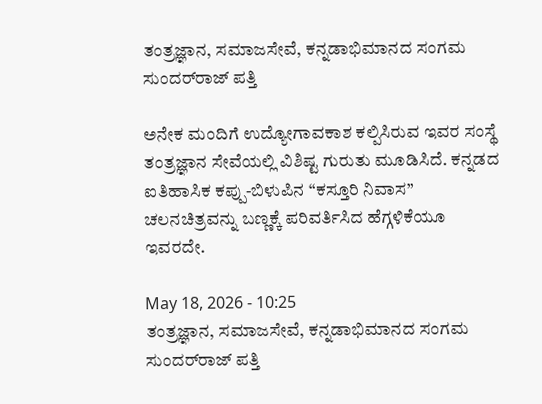ತಂತ್ರಜ್ಞಾನ, ಸಮಾಜಸೇವೆ, ಕನ್ನಡಾಭಿಮಾನದ ಸಂಗಮ ಸುಂದರ್‌ರಾಜ್‌ ಪತ್ತಿ

ಅನೇಕ ಮಂದಿಗೆ ಉದ್ಯೋಗಾವಕಾಶ ಕಲ್ಪಿಸಿರುವ ಇವರ ಸಂಸ್ಥೆ ತಂತ್ರಜ್ಞಾನ ಸೇವೆಯಲ್ಲಿ ವಿಶಿಷ್ಟ ಗುರುತು ಮೂಡಿಸಿದೆ. ಕನ್ನಡದ ಐತಿಹಾಸಿಕ ಕಪ್ಪು-ಬಿಳುಪಿನ “ಕಸ್ತೂರಿ ನಿವಾಸ” ಚಲನಚಿತ್ರವನ್ನು ಬಣ್ಣಕ್ಕೆ ಪರಿವರ್ತಿಸಿದ ಹೆಗ್ಗಳಿಕೆಯೂ ಇವರದೇ.

May 18, 2026 - 10:25
ತಂತ್ರಜ್ಞಾನ, ಸಮಾಜಸೇವೆ, ಕನ್ನಡಾಭಿಮಾನದ ಸಂಗಮ ಸುಂದರ್‌ರಾಜ್‌ ಪತ್ತಿ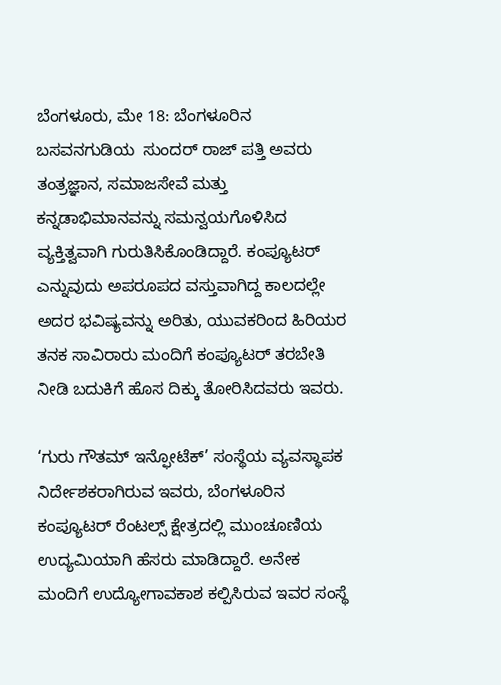ಬೆಂಗಳೂರು, ಮೇ 18: ಬೆಂಗಳೂರಿನ ಬಸವನಗುಡಿಯ  ಸುಂದರ್ ರಾಜ್ ಪತ್ತಿ ಅವರು ತಂತ್ರಜ್ಞಾನ, ಸಮಾಜಸೇವೆ ಮತ್ತು ಕನ್ನಡಾಭಿಮಾನವನ್ನು ಸಮನ್ವಯಗೊಳಿಸಿದ ವ್ಯಕ್ತಿತ್ವವಾಗಿ ಗುರುತಿಸಿಕೊಂಡಿದ್ದಾರೆ. ಕಂಪ್ಯೂಟರ್ ಎನ್ನುವುದು ಅಪರೂಪದ ವಸ್ತುವಾಗಿದ್ದ ಕಾಲದಲ್ಲೇ ಅದರ ಭವಿಷ್ಯವನ್ನು ಅರಿತು, ಯುವಕರಿಂದ ಹಿರಿಯರ ತನಕ ಸಾವಿರಾರು ಮಂದಿಗೆ ಕಂಪ್ಯೂಟರ್ ತರಬೇತಿ ನೀಡಿ ಬದುಕಿಗೆ ಹೊಸ ದಿಕ್ಕು ತೋರಿಸಿದವರು ಇವರು.

‘ಗುರು ಗೌತಮ್ ಇನ್ಫೋಟೆಕ್’ ಸಂಸ್ಥೆಯ ವ್ಯವಸ್ಥಾಪಕ ನಿರ್ದೇಶಕರಾಗಿರುವ ಇವರು, ಬೆಂಗಳೂರಿನ ಕಂಪ್ಯೂಟರ್ ರೆಂಟಲ್ಸ್ ಕ್ಷೇತ್ರದಲ್ಲಿ ಮುಂಚೂಣಿಯ ಉದ್ಯಮಿಯಾಗಿ ಹೆಸರು ಮಾಡಿದ್ದಾರೆ. ಅನೇಕ ಮಂದಿಗೆ ಉದ್ಯೋಗಾವಕಾಶ ಕಲ್ಪಿಸಿರುವ ಇವರ ಸಂಸ್ಥೆ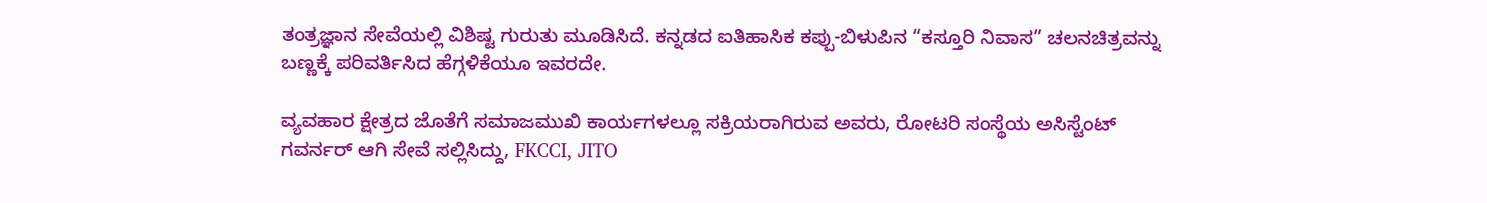ತಂತ್ರಜ್ಞಾನ ಸೇವೆಯಲ್ಲಿ ವಿಶಿಷ್ಟ ಗುರುತು ಮೂಡಿಸಿದೆ. ಕನ್ನಡದ ಐತಿಹಾಸಿಕ ಕಪ್ಪು-ಬಿಳುಪಿನ “ಕಸ್ತೂರಿ ನಿವಾಸ” ಚಲನಚಿತ್ರವನ್ನು ಬಣ್ಣಕ್ಕೆ ಪರಿವರ್ತಿಸಿದ ಹೆಗ್ಗಳಿಕೆಯೂ ಇವರದೇ.

ವ್ಯವಹಾರ ಕ್ಷೇತ್ರದ ಜೊತೆಗೆ ಸಮಾಜಮುಖಿ ಕಾರ್ಯಗಳಲ್ಲೂ ಸಕ್ರಿಯರಾಗಿರುವ ಅವರು, ರೋಟರಿ ಸಂಸ್ಥೆಯ ಅಸಿಸ್ಟೆಂಟ್ ಗವರ್ನರ್ ಆಗಿ ಸೇವೆ ಸಲ್ಲಿಸಿದ್ದು, FKCCI, JITO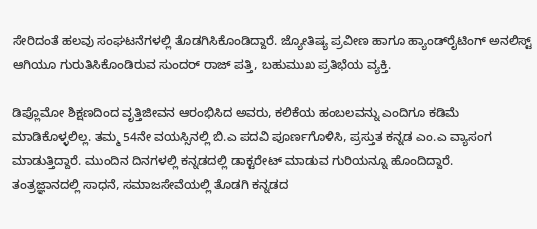ಸೇರಿದಂತೆ ಹಲವು ಸಂಘಟನೆಗಳಲ್ಲಿ ತೊಡಗಿಸಿಕೊಂಡಿದ್ದಾರೆ. ಜ್ಯೋತಿಷ್ಯ ಪ್ರವೀಣ ಹಾಗೂ ಹ್ಯಾಂಡ್‌ರೈಟಿಂಗ್ ಅನಲಿಸ್ಟ್ ಆಗಿಯೂ ಗುರುತಿಸಿಕೊಂಡಿರುವ ಸುಂದರ್ ರಾಜ್ ಪತ್ತಿ, ಬಹುಮುಖ ಪ್ರತಿಭೆಯ ವ್ಯಕ್ತಿ.

ಡಿಪ್ಲೊಮೋ ಶಿಕ್ಷಣದಿಂದ ವೃತ್ತಿಜೀವನ ಆರಂಭಿಸಿದ ಅವರು, ಕಲಿಕೆಯ ಹಂಬಲವನ್ನು ಎಂದಿಗೂ ಕಡಿಮೆ ಮಾಡಿಕೊಳ್ಳಲಿಲ್ಲ. ತಮ್ಮ 54ನೇ ವಯಸ್ಸಿನಲ್ಲಿ ಬಿ.ಎ ಪದವಿ ಪೂರ್ಣಗೊಳಿಸಿ, ಪ್ರಸ್ತುತ ಕನ್ನಡ ಎಂ.ಎ ವ್ಯಾಸಂಗ ಮಾಡುತ್ತಿದ್ದಾರೆ. ಮುಂದಿನ ದಿನಗಳಲ್ಲಿ ಕನ್ನಡದಲ್ಲಿ ಡಾಕ್ಟರೇಟ್ ಮಾಡುವ ಗುರಿಯನ್ನೂ ಹೊಂದಿದ್ದಾರೆ.
ತಂತ್ರಜ್ಞಾನದಲ್ಲಿ ಸಾಧನೆ, ಸಮಾಜಸೇವೆಯಲ್ಲಿ ತೊಡಗಿ ಕನ್ನಡದ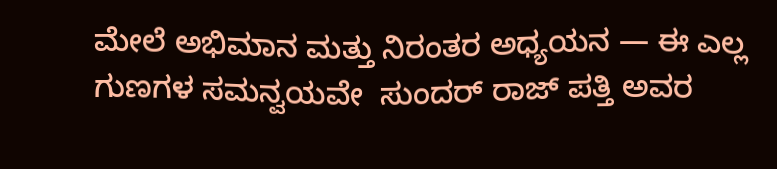ಮೇಲೆ ಅಭಿಮಾನ ಮತ್ತು ನಿರಂತರ ಅಧ್ಯಯನ — ಈ ಎಲ್ಲ ಗುಣಗಳ ಸಮನ್ವಯವೇ  ಸುಂದರ್ ರಾಜ್ ಪತ್ತಿ ಅವರ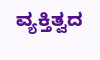ವ್ಯಕ್ತಿತ್ವದ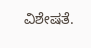ವಿಶೇಷತೆ.